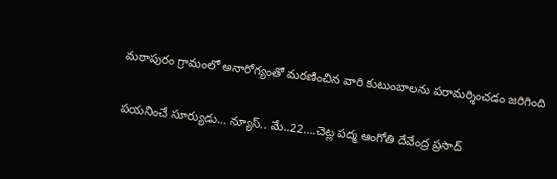మఠాపురం గ్రామంలో అనారోగ్యంతో మరణించిన వారి కుటుంబాలను పరామర్శించడం జరిగింది

పయనించే సూర్యుడు… న్యూస్.. మే..22….చెట్ల పద్మ ఆంగోతి దేవేంద్ర ప్రసాద్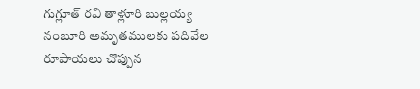గుగ్లూత్ రవి తాళ్లూరి బుల్లయ్య నంబూరి అమృతములకు పదివేల రూపాయలు చొప్పున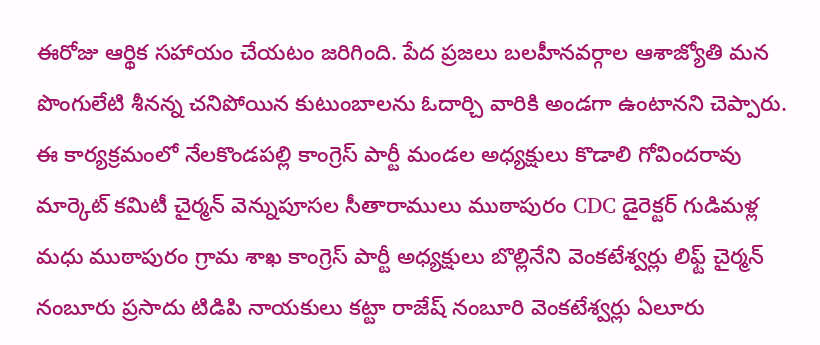ఈరోజు ఆర్థిక సహాయం చేయటం జరిగింది. పేద ప్రజలు బలహీనవర్గాల ఆశాజ్యోతి మన పొంగులేటి శీనన్న చనిపోయిన కుటుంబాలను ఓదార్చి వారికి అండగా ఉంటానని చెప్పారు. ఈ కార్యక్రమంలో నేలకొండపల్లి కాంగ్రెస్ పార్టీ మండల అధ్యక్షులు కొడాలి గోవిందరావు మార్కెట్ కమిటీ చైర్మన్ వెన్నుపూసల సీతారాములు ముఠాపురం CDC డైరెక్టర్ గుడిమళ్ల మధు ముఠాపురం గ్రామ శాఖ కాంగ్రెస్ పార్టీ అధ్యక్షులు బొల్లినేని వెంకటేశ్వర్లు లిఫ్ట్ చైర్మన్ నంబూరు ప్రసాదు టిడిపి నాయకులు కట్టా రాజేష్ నంబూరి వెంకటేశ్వర్లు ఏలూరు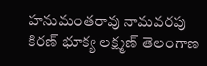హనుమంతరావు నామవరపు కిరణ్ భూక్య లక్ష్మణ్ తెలంగాణ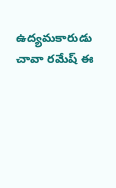ఉద్యమకారుడు చావా రమేష్ ఈ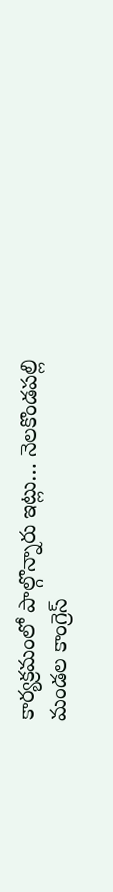కార్యక్రమంలో పాల్గొన్నారు ఇట్లు… నెలకొండపల్లి మండల కాంగ్రెస్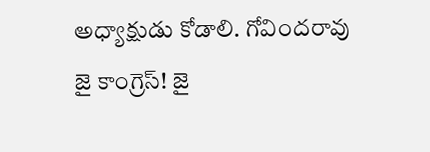అధ్యాక్షుడు కోడాలి. గోవిందరావు జై కాంగ్రెస్! జై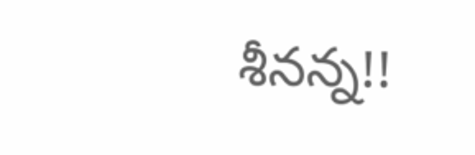శీనన్న!!